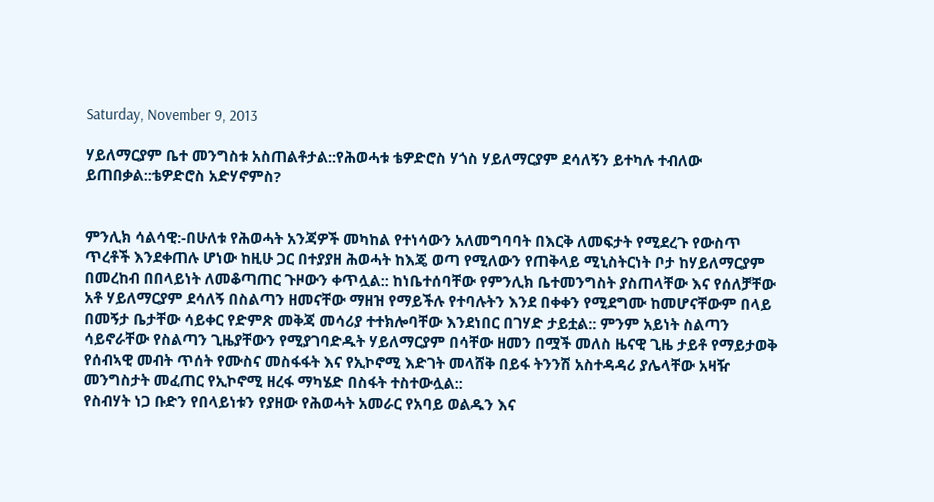Saturday, November 9, 2013

ሃይለማርያም ቤተ መንግስቱ አስጠልቶታል::የሕወሓቱ ቴዎድሮስ ሃጎስ ሃይለማርያም ደሳለኝን ይተካሉ ተብለው ይጠበቃል::ቴዎድሮስ አድሃኖምስ?


ምንሊክ ሳልሳዊ:-በሁለቱ የሕወሓት አንጃዎች መካከል የተነሳውን አለመግባባት በእርቅ ለመፍታት የሚደረጉ የውስጥ ጥረቶች እንደቀጠሉ ሆነው ከዚሁ ጋር በተያያዘ ሕወሓት ከእጄ ወጣ የሚለውን የጠቅላይ ሚኒስትርነት ቦታ ከሃይለማርያም በመረከብ በበላይነት ለመቆጣጠር ጉዞውን ቀጥሏል:: ከነቤተሰባቸው የምንሊክ ቤተመንግስት ያስጠላቸው እና የሰለቻቸው አቶ ሃይለማርያም ደሳለኝ በስልጣን ዘመናቸው ማዘዝ የማይችሉ የተባሉትን እንደ በቀቀን የሚደግሙ ከመሆናቸውም በላይ በመኝታ ቤታቸው ሳይቀር የድምጽ መቅጃ መሳሪያ ተተክሎባቸው እንደነበር በገሃድ ታይቷል:: ምንም አይነት ስልጣን ሳይኖራቸው የስልጣን ጊዜያቸውን የሚያገባድዱት ሃይለማርያም በሳቸው ዘመን በሟች መለስ ዜናዊ ጊዜ ታይቶ የማይታወቅ የሰብኣዊ መብት ጥሰት የሙስና መስፋፋት እና የኢኮኖሚ እድገት መላሸቅ በይፋ ትንንሽ አስተዳዳሪ ያሌላቸው አዛዥ መንግስታት መፈጠር የኢኮኖሚ ዘረፋ ማካሄድ በስፋት ተስተውሏል::
የስብሃት ነጋ ቡድን የበላይነቱን የያዘው የሕወሓት አመራር የአባይ ወልዱን እና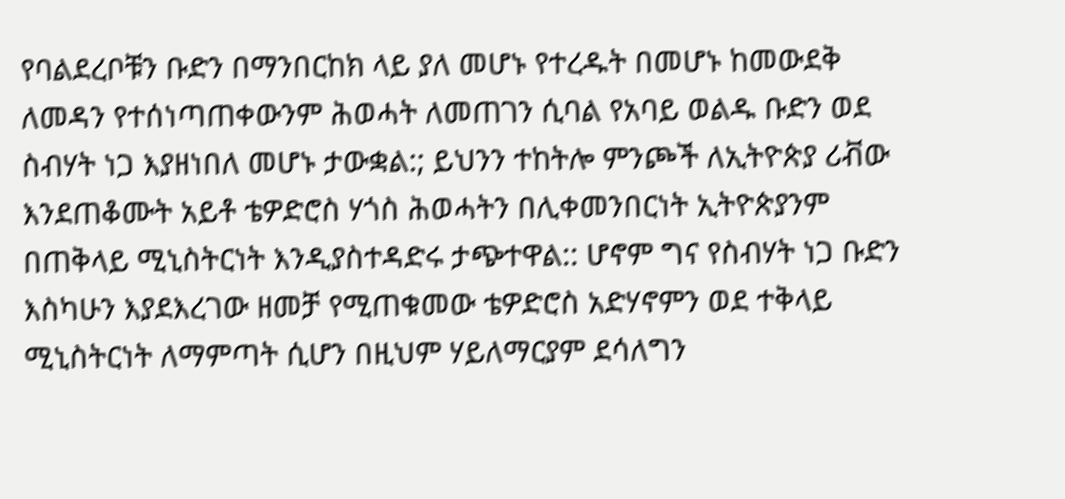የባልደረቦቹን ቡድን በማንበርከክ ላይ ያለ መሆኑ የተረዱት በመሆኑ ከመውደቅ ለመዳን የተሰነጣጠቀውንም ሕወሓት ለመጠገን ሲባል የአባይ ወልዱ ቡድን ወደ ስብሃት ነጋ እያዘነበለ መሆኑ ታውቋል:; ይህንን ተከትሎ ምንጮች ለኢትዮጵያ ሪቭው እንደጠቆሙት አይቶ ቴዎድሮስ ሃጎስ ሕወሓትን በሊቀመንበርነት ኢትዮጵያንም በጠቅላይ ሚኒስትርነት እንዲያስተዳድሩ ታጭተዋል:: ሆኖም ግና የስብሃት ነጋ ቡድን እስካሁን እያደእረገው ዘመቻ የሚጠቁመው ቴዎድሮስ አድሃኖምን ወደ ተቅላይ ሚኒስትርነት ለማምጣት ሲሆን በዚህም ሃይለማርያም ደሳለግን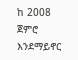ከ 2008 ጀምሮ እንደማይኖር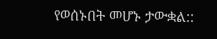የወሰኑበት መሆኑ ታውቋል::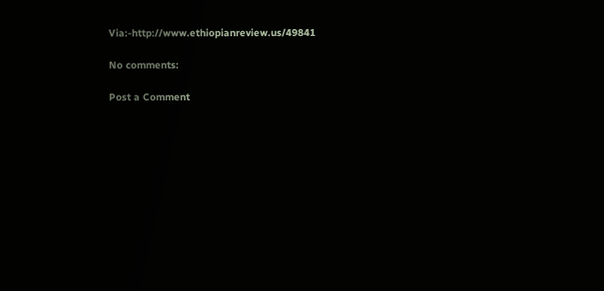Via:-http://www.ethiopianreview.us/49841

No comments:

Post a Comment